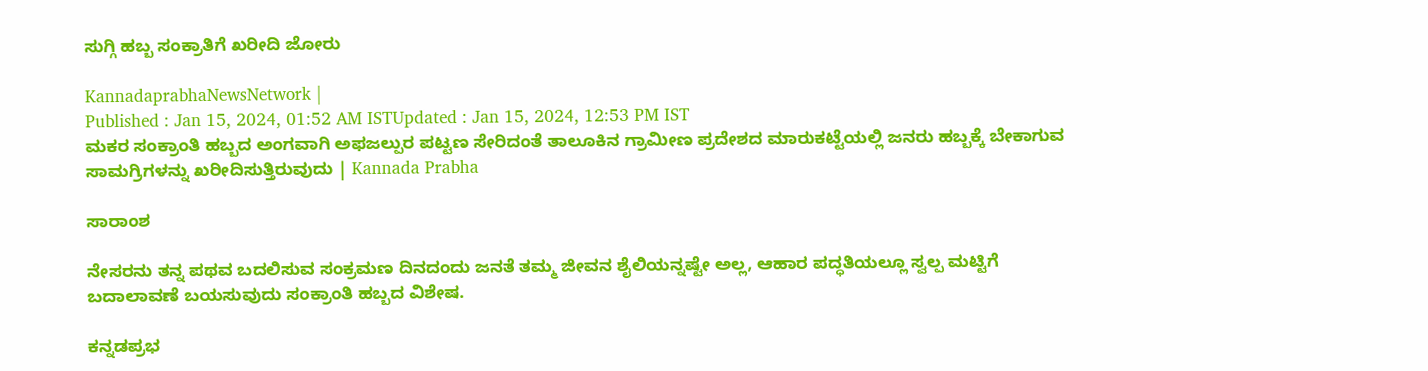ಸುಗ್ಗಿ ಹಬ್ಬ ಸಂಕ್ರಾತಿಗೆ ಖರೀದಿ ಜೋರು

KannadaprabhaNewsNetwork |
Published : Jan 15, 2024, 01:52 AM ISTUpdated : Jan 15, 2024, 12:53 PM IST
ಮಕರ ಸಂಕ್ರಾಂತಿ ಹಬ್ಬದ ಅಂಗವಾಗಿ ಅಫಜಲ್ಪುರ ಪಟ್ಟಣ ಸೇರಿದಂತೆ ತಾಲೂಕಿನ ಗ್ರಾಮೀಣ ಪ್ರದೇಶದ ಮಾರುಕಟ್ಟೆಯಲ್ಲಿ ಜನರು ಹಬ್ಬಕ್ಕೆ ಬೇಕಾಗುವ ಸಾಮಗ್ರಿಗಳನ್ನು ಖರೀದಿಸುತ್ತಿರುವುದು | Kannada Prabha

ಸಾರಾಂಶ

ನೇಸರನು ತನ್ನ ಪಥವ ಬದಲಿಸುವ ಸಂಕ್ರಮಣ ದಿನದಂದು ಜನತೆ ತಮ್ಮ ಜೀವನ ಶೈಲಿಯನ್ನಷ್ಟೇ ಅಲ್ಲ, ಆಹಾರ ಪದ್ಧತಿಯಲ್ಲೂ ಸ್ವಲ್ಪ ಮಟ್ಟಿಗೆ ಬದಾಲಾವಣೆ ಬಯಸುವುದು ಸಂಕ್ರಾಂತಿ ಹಬ್ಬದ ವಿಶೇಷ.

ಕನ್ನಡಪ್ರಭ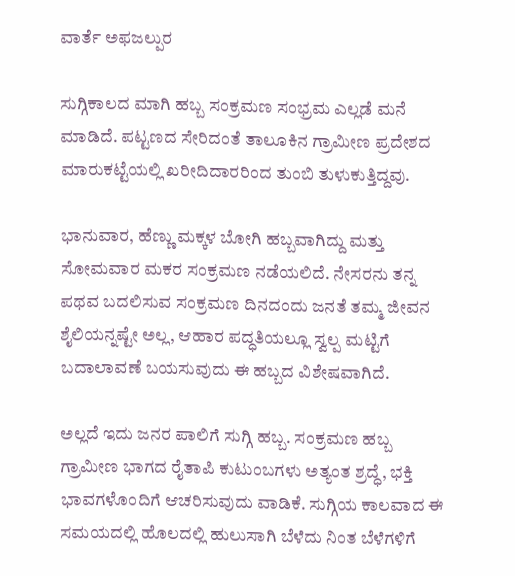ವಾರ್ತೆ ಅಫಜಲ್ಪುರ

ಸುಗ್ಗಿಕಾಲದ ಮಾಗಿ ಹಬ್ಬ ಸಂಕ್ರಮಣ ಸಂಭ್ರಮ ಎಲ್ಲಡೆ ಮನೆ ಮಾಡಿದೆ. ಪಟ್ಟಣದ ಸೇರಿದಂತೆ ತಾಲೂಕಿನ ಗ್ರಾಮೀಣ ಪ್ರದೇಶದ ಮಾರುಕಟ್ಟೆಯಲ್ಲಿ ಖರೀದಿದಾರರಿಂದ ತುಂಬಿ ತುಳುಕುತ್ತಿದ್ದವು.

ಭಾನುವಾರ, ಹೆಣ್ಣು ಮಕ್ಕಳ ಬೋಗಿ ಹಬ್ಬವಾಗಿದ್ದು ಮತ್ತು ಸೋಮವಾರ ಮಕರ ಸಂಕ್ರಮಣ ನಡೆಯಲಿದೆ. ನೇಸರನು ತನ್ನ ಪಥವ ಬದಲಿಸುವ ಸಂಕ್ರಮಣ ದಿನದಂದು ಜನತೆ ತಮ್ಮ ಜೀವನ ಶೈಲಿಯನ್ನಷ್ಟೇ ಅಲ್ಲ, ಆಹಾರ ಪದ್ಧತಿಯಲ್ಲೂ ಸ್ವಲ್ಪ ಮಟ್ಟಿಗೆ ಬದಾಲಾವಣೆ ಬಯಸುವುದು ಈ ಹಬ್ಬದ ವಿಶೇಷವಾಗಿದೆ.

ಅಲ್ಲದೆ ಇದು ಜನರ ಪಾಲಿಗೆ ಸುಗ್ಗಿ ಹಬ್ಬ. ಸಂಕ್ರಮಣ ಹಬ್ಬ ಗ್ರಾಮೀಣ ಭಾಗದ ರೈತಾಪಿ ಕುಟುಂಬಗಳು ಅತ್ಯಂತ ಶ್ರದ್ಧೆ, ಭಕ್ತಿ ಭಾವಗಳೊಂದಿಗೆ ಆಚರಿಸುವುದು ವಾಡಿಕೆ. ಸುಗ್ಗಿಯ ಕಾಲವಾದ ಈ ಸಮಯದಲ್ಲಿ ಹೊಲದಲ್ಲಿ ಹುಲುಸಾಗಿ ಬೆಳೆದು ನಿಂತ ಬೆಳೆಗಳಿಗೆ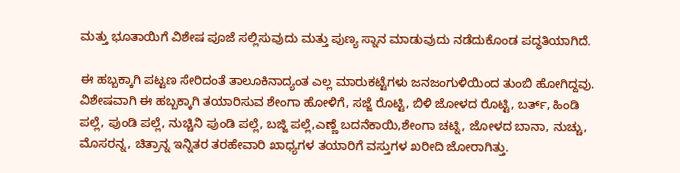ಮತ್ತು ಭೂತಾಯಿಗೆ ವಿಶೇಷ ಪೂಜೆ ಸಲ್ಲಿಸುವುದು ಮತ್ತು ಪುಣ್ಯ ಸ್ನಾನ ಮಾಡುವುದು ನಡೆದುಕೊಂಡ ಪದ್ಧತಿಯಾಗಿದೆ.

ಈ ಹಬ್ಬಕ್ಕಾಗಿ ಪಟ್ಟಣ ಸೇರಿದಂತೆ ತಾಲೂಕಿನಾದ್ಯಂತ ಎಲ್ಲ ಮಾರುಕಟ್ಟೆಗಳು ಜನಜಂಗುಳಿಯಿಂದ ತುಂಬಿ ಹೋಗಿದ್ದವು. ವಿಶೇಷವಾಗಿ ಈ ಹಬ್ಬಕ್ಕಾಗಿ ತಯಾರಿಸುವ ಶೇಂಗಾ ಹೋಳಿಗೆ, ಸಜ್ಜೆ ರೊಟ್ಟಿ, ಬಿಳಿ ಜೋಳದ ರೊಟ್ಟಿ, ಬರ್ತ್‌, ಹಿಂಡಿ ಪಲ್ಲೆ, ಪುಂಡಿ ಪಲ್ಲೆ, ನುಚ್ಚಿನಿ ಪುಂಡಿ ಪಲ್ಲೆ, ಬಜ್ಜಿ ಪಲ್ಲೆ,ಎಣ್ಣೆ ಬದನೆಕಾಯಿ,ಶೇಂಗಾ ಚಟ್ನಿ, ಜೋಳದ ಬಾನಾ, ನುಚ್ಚು, ಮೊಸರನ್ನ, ಚಿತ್ರಾನ್ನ ಇನ್ನಿತರ ತರಹೇವಾರಿ ಖಾಧ್ಯಗಳ ತಯಾರಿಗೆ ವಸ್ತುಗಳ ಖರೀದಿ ಜೋರಾಗಿತ್ತು.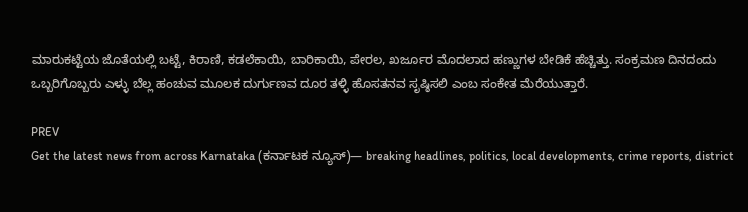ಮಾರುಕಟ್ಟೆಯ ಜೊತೆಯಲ್ಲಿ ಬಟ್ಟೆ, ಕಿರಾಣಿ, ಕಡಲೆಕಾಯಿ, ಬಾರಿಕಾಯಿ, ಪೇರಲ, ಖರ್ಜೂರ ಮೊದಲಾದ ಹಣ್ಣುಗಳ ಬೇಡಿಕೆ ಹೆಚ್ಚಿತ್ತು. ಸಂಕ್ರಮಣ ದಿನದಂದು ಒಬ್ಬರಿಗೊಬ್ಬರು ಎಳ್ಳು ಬೆಲ್ಲ ಹಂಚುವ ಮೂಲಕ ದುರ್ಗುಣವ ದೂರ ತಳ್ಳಿ ಹೊಸತನವ ಸೃಷ್ಠಿಸಲಿ ಎಂಬ ಸಂಕೇತ ಮೆರೆಯುತ್ತಾರೆ.

PREV
Get the latest news from across Karnataka (ಕರ್ನಾಟಕ ನ್ಯೂಸ್)— breaking headlines, politics, local developments, crime reports, district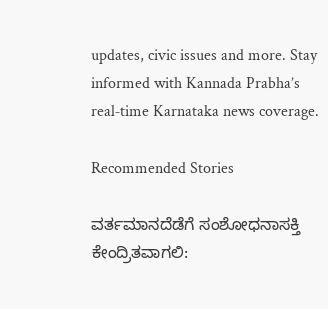updates, civic issues and more. Stay informed with Kannada Prabha’s real‑time Karnataka news coverage.

Recommended Stories

ವರ್ತಮಾನದೆಡೆಗೆ ಸಂಶೋಧನಾಸಕ್ತಿ ಕೇಂದ್ರಿತವಾಗಲಿ: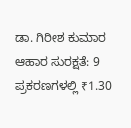ಡಾ. ಗಿರೀಶ ಕುಮಾರ
ಆಹಾರ ಸುರಕ್ಷತೆ: 9 ಪ್ರಕರಣಗಳಲ್ಲಿ ₹1.30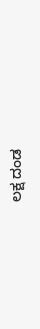ಲಕ್ಷ ದಂಡ